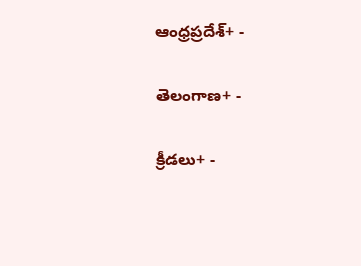ఆంధ్రప్రదేశ్+ -

తెలంగాణ+ -

క్రీడలు+ -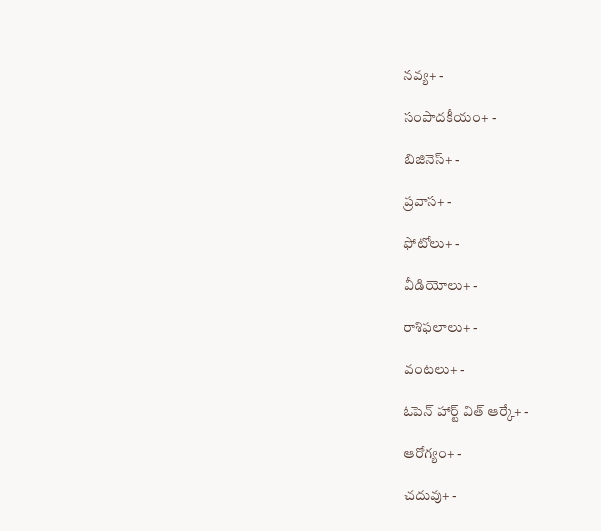నవ్య+ -

సంపాదకీయం+ -

బిజినెస్+ -

ప్రవాస+ -

ఫోటోలు+ -

వీడియోలు+ -

రాశిఫలాలు+ -

వంటలు+ -

ఓపెన్ హార్ట్ విత్ ఆర్కే+ -

ఆరోగ్యం+ -

చదువు+ -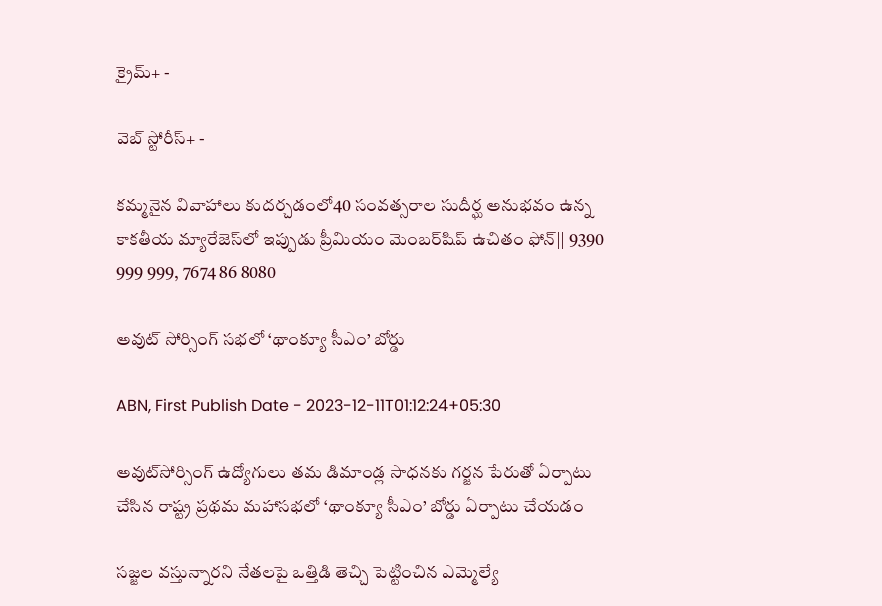క్రైమ్+ -

వెబ్ స్టోరీస్+ -

కమ్మనైన వివాహాలు కుదర్చడంలో40 సంవత్సరాల సుదీర్ఘ అనుభవం ఉన్న కాకతీయ మ్యారేజెస్‌లో ఇప్పుడు ప్రీమియం మెంబర్‌షిప్‌ ఉచితం ఫోన్|| 9390 999 999, 7674 86 8080

అవుట్‌ సోర్సింగ్‌ సభలో ‘థాంక్యూ సీఎం’ బోర్డు

ABN, First Publish Date - 2023-12-11T01:12:24+05:30

అవుట్‌సోర్సింగ్‌ ఉద్యోగులు తమ డిమాండ్ల సాధనకు గర్జన పేరుతో ఏర్పాటు చేసిన రాష్ట్ర ప్రథమ మహాసభలో ‘థాంక్యూ సీఎం’ బోర్డు ఏర్పాటు చేయడం

సజ్జల వస్తున్నారని నేతలపై ఒత్తిడి తెచ్చి పెట్టించిన ఎమ్మెల్యే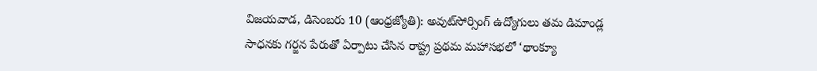విజయవాడ, డిసెంబరు 10 (ఆంధ్రజ్యోతి): అవుట్‌సోర్సింగ్‌ ఉద్యోగులు తమ డిమాండ్ల సాధనకు గర్జన పేరుతో ఏర్పాటు చేసిన రాష్ట్ర ప్రథమ మహాసభలో ‘థాంక్యూ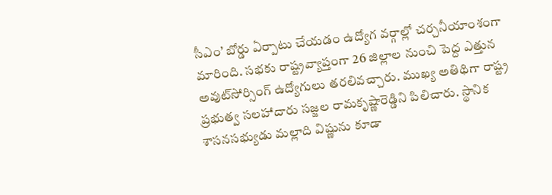సీఎం’ బోర్డు ఏర్పాటు చేయడం ఉద్యోగ వర్గాల్లో చర్చనీయాంశంగా మారింది. సభకు రాష్ట్రవ్యాప్తంగా 26 జిల్లాల నుంచి పెద్ద ఎత్తున అవుట్‌సోర్సింగ్‌ ఉద్యోగులు తరలివచ్చారు. ముఖ్య అతిథిగా రాష్ట్ర ప్రభుత్వ సలహాదారు సజ్జల రామకృష్ణారెడ్డిని పిలిచారు. స్థానిక శాసనసభ్యుడు మల్లాది విష్ణును కూడా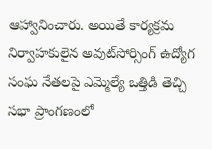ఆహ్వానించారు. అయితే కార్యక్రమ నిర్వాహకులైన అవుట్‌సోర్సింగ్‌ ఉద్యోగ సంఘ నేతలపై ఎమ్మెల్యే ఒత్తిడి తెచ్చి సభా ప్రాంగణంలో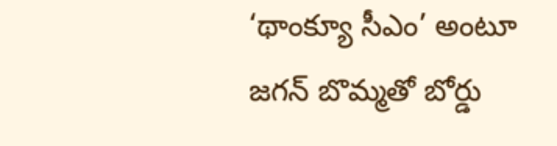‘థాంక్యూ సీఎం’ అంటూ జగన్‌ బొమ్మతో బోర్డు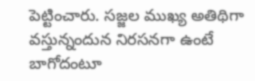పెట్టించారు. సజ్జల ముఖ్య అతిథిగా వస్తున్నందున నిరసనగా ఉంటే బాగోదంటూ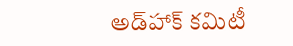అడ్‌హాక్‌ కమిటీ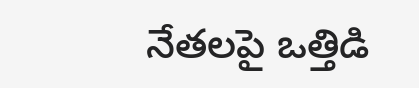నేతలపై ఒత్తిడి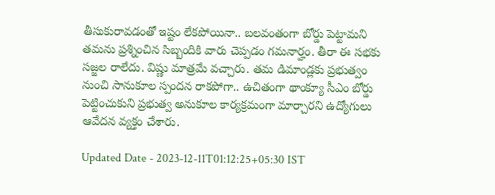తీసుకురావడంతో ఇష్టం లేకపోయినా.. బలవంతంగా బోర్డు పెట్టామని తమను ప్రశ్నించిన సిబ్బందికి వారు చెప్పడం గమనార్హం. తీరా ఈ సభకు సజ్జల రాలేదు. విష్ణు మాత్రమే వచ్చారు. తమ డిమాండ్లకు ప్రభుత్వం నుంచి సానుకూల స్పందన రాకపోగా.. ఉచితంగా థాంక్యూ సీఎం బోర్డు పెట్టించుకుని ప్రభుత్వ అనుకూల కార్యక్రమంగా మార్చారని ఉద్యోగులు ఆవేదన వ్యక్తం చేశారు.

Updated Date - 2023-12-11T01:12:25+05:30 IST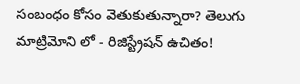సంబంధం కోసం వెతుకుతున్నారా? తెలుగు మాట్రిమోని లో - రిజిస్ట్రేషన్ ఉచితం!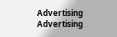Advertising
Advertising